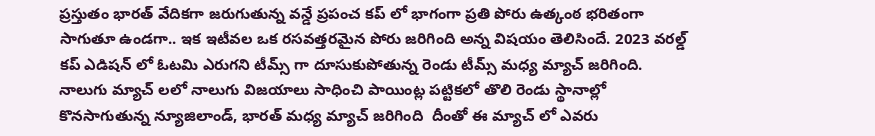ప్రస్తుతం భారత్ వేదికగా జరుగుతున్న వన్డే ప్రపంచ కప్ లో భాగంగా ప్రతి పోరు ఉత్కంఠ భరితంగా సాగుతూ ఉండగా.. ఇక ఇటీవల ఒక రసవత్తరమైన పోరు జరిగింది అన్న విషయం తెలిసిందే. 2023 వరల్డ్ కప్ ఎడిషన్ లో ఓటమి ఎరుగని టీమ్స్ గా దూసుకుపోతున్న రెండు టీమ్స్ మధ్య మ్యాచ్ జరిగింది.  నాలుగు మ్యాచ్ లలో నాలుగు విజయాలు సాధించి పాయింట్ల పట్టికలో తొలి రెండు స్థానాల్లో కొనసాగుతున్న న్యూజిలాండ్, భారత్ మధ్య మ్యాచ్ జరిగింది  దీంతో ఈ మ్యాచ్ లో ఎవరు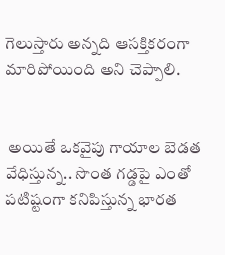గెలుస్తారు అన్నది ఆసక్తికరంగా మారిపోయింది అని చెప్పాలి.


 అయితే ఒకవైపు గాయాల బెడత వేధిస్తున్న.. సొంత గడ్డపై ఎంతో పటిష్టంగా కనిపిస్తున్న భారత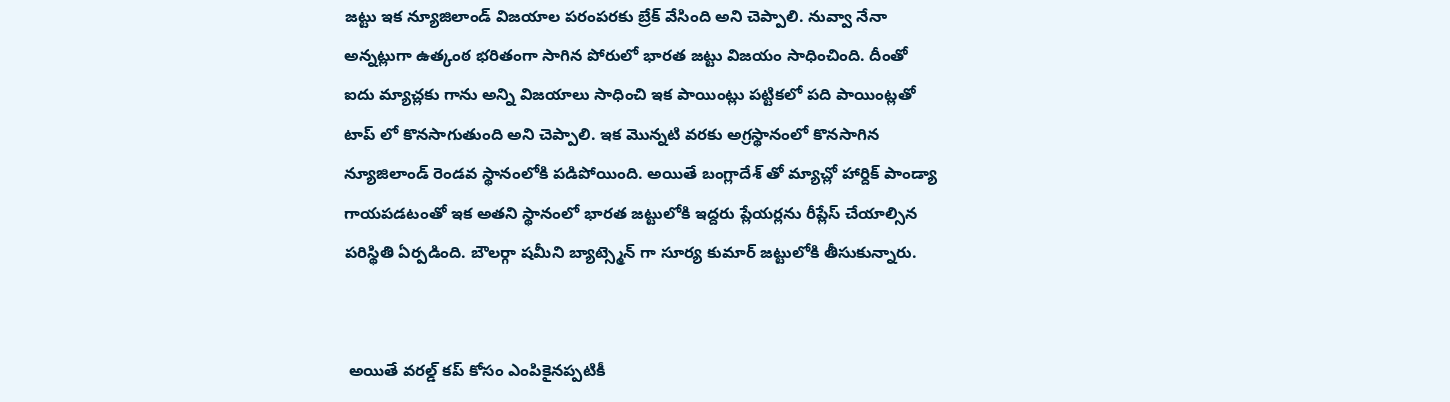జట్టు ఇక న్యూజిలాండ్ విజయాల పరంపరకు బ్రేక్ వేసింది అని చెప్పాలి. నువ్వా నేనా అన్నట్లుగా ఉత్కంఠ భరితంగా సాగిన పోరులో భారత జట్టు విజయం సాధించింది. దీంతో ఐదు మ్యాచ్లకు గాను అన్ని విజయాలు సాధించి ఇక పాయింట్లు పట్టికలో పది పాయింట్లతో టాప్ లో కొనసాగుతుంది అని చెప్పాలి. ఇక మొన్నటి వరకు అగ్రస్థానంలో కొనసాగిన న్యూజిలాండ్ రెండవ స్థానంలోకి పడిపోయింది. అయితే బంగ్లాదేశ్ తో మ్యాచ్లో హార్దిక్ పాండ్యా గాయపడటంతో ఇక అతని స్థానంలో భారత జట్టులోకి ఇద్దరు ప్లేయర్లను రీప్లేస్ చేయాల్సిన పరిస్థితి ఏర్పడింది. బౌలర్గా షమీని బ్యాట్స్మెన్ గా సూర్య కుమార్ జట్టులోకి తీసుకున్నారు.


 అయితే వరల్డ్ కప్ కోసం ఎంపికైనప్పటికీ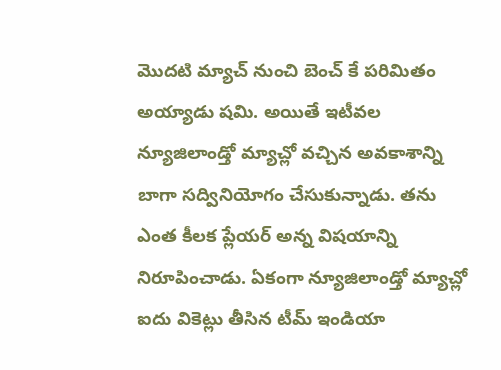మొదటి మ్యాచ్ నుంచి బెంచ్ కే పరిమితం అయ్యాడు షమి. అయితే ఇటీవల న్యూజిలాండ్తో మ్యాచ్లో వచ్చిన అవకాశాన్ని బాగా సద్వినియోగం చేసుకున్నాడు. తను ఎంత కీలక ప్లేయర్ అన్న విషయాన్ని నిరూపించాడు. ఏకంగా న్యూజిలాండ్తో మ్యాచ్లో ఐదు వికెట్లు తీసిన టీమ్ ఇండియా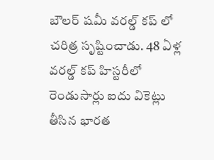బౌలర్ షమీ వరల్డ్ కప్ లో చరిత్ర సృష్టించాడు. 48 ఏళ్ల వరల్డ్ కప్ హిస్టరీలో రెండుసార్లు ఐదు వికెట్లు తీసిన భారత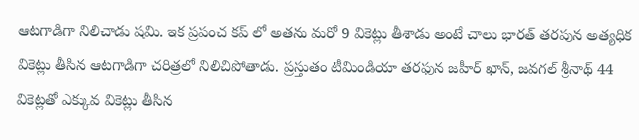ఆటగాడిగా నిలిచాడు షమి. ఇక ప్రపంచ కప్ లో అతను మరో 9 వికెట్లు తీశాడు అంటే చాలు భారత్ తరపున అత్యధిక వికెట్లు తీసిన ఆటగాడిగా చరిత్రలో నిలిచిపోతాడు. ప్రస్తుతం టీమిండియా తరఫున జహీర్ ఖాన్, జవగల్ శ్రీనాథ్ 44 వికెట్లతో ఎక్కువ వికెట్లు తీసిన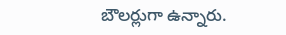బౌలర్లుగా ఉన్నారు.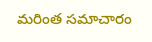మరింత సమాచారం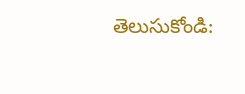తెలుసుకోండి: